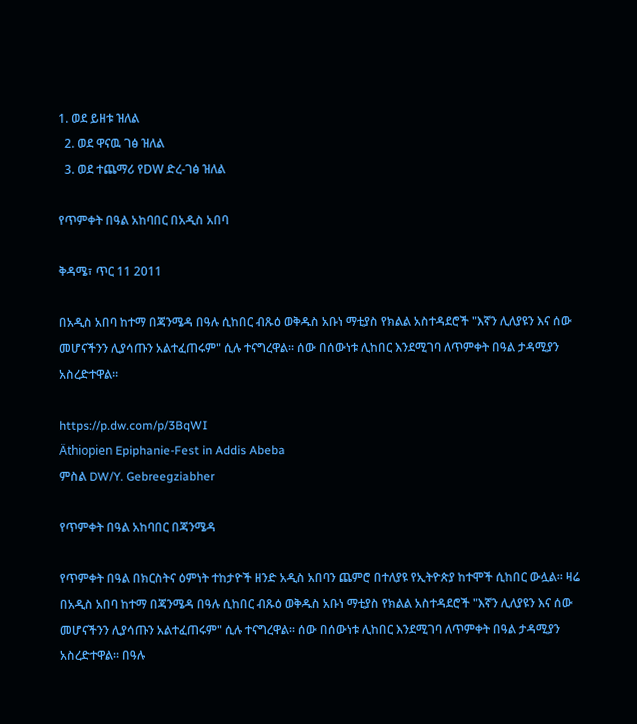1. ወደ ይዘቱ ዝለል
  2. ወደ ዋናዉ ገፅ ዝለል
  3. ወደ ተጨማሪ የDW ድረ-ገፅ ዝለል

የጥምቀት በዓል አከባበር በአዲስ አበባ

ቅዳሜ፣ ጥር 11 2011

በአዲስ አበባ ከተማ በጃንሜዳ በዓሉ ሲከበር ብጹዕ ወቅዱስ አቡነ ማቲያስ የክልል አስተዳደሮች "እኛን ሊለያዩን እና ሰው መሆናችንን ሊያሳጡን አልተፈጠሩም" ሲሉ ተናግረዋል። ሰው በሰውነቱ ሊከበር እንደሚገባ ለጥምቀት በዓል ታዳሚያን አስረድተዋል።

https://p.dw.com/p/3BqWI
Äthiopien Epiphanie-Fest in Addis Abeba
ምስል DW/Y. Gebreegziabher

የጥምቀት በዓል አከባበር በጃንሜዳ

የጥምቀት በዓል በክርስትና ዕምነት ተከታዮች ዘንድ አዲስ አበባን ጨምሮ በተለያዩ የኢትዮጵያ ከተሞች ሲከበር ውሏል። ዛሬ በአዲስ አበባ ከተማ በጃንሜዳ በዓሉ ሲከበር ብጹዕ ወቅዱስ አቡነ ማቲያስ የክልል አስተዳደሮች "እኛን ሊለያዩን እና ሰው መሆናችንን ሊያሳጡን አልተፈጠሩም" ሲሉ ተናግረዋል። ሰው በሰውነቱ ሊከበር እንደሚገባ ለጥምቀት በዓል ታዳሚያን አስረድተዋል። በዓሉ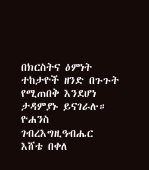በክርስትና ዕምነት ተከታዮች ዘንድ በጉጉት የሚጠበቅ እንደሆነ ታዳምያኑ ይናገራሉ።
ዮሐንስ ገብረእግዚዓብሔር
እሸቴ በቀለ